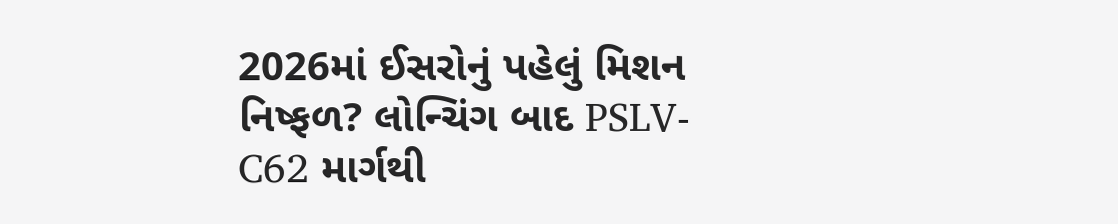2026માં ઈસરોનું પહેલું મિશન નિષ્ફળ? લોન્ચિંગ બાદ PSLV-C62 માર્ગથી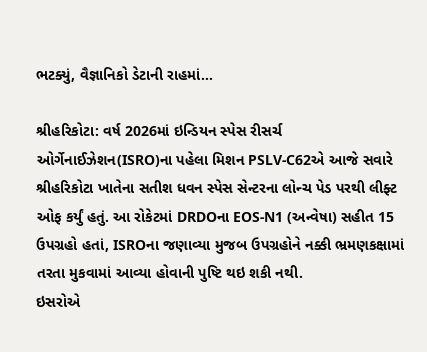ભટક્યું, વૈજ્ઞાનિકો ડેટાની રાહમાં…

શ્રીહરિકોટા: વર્ષ 2026માં ઇન્ડિયન સ્પેસ રીસર્ચ ઓર્ગેનાઈઝેશન(ISRO)ના પહેલા મિશન PSLV-C62એ આજે સવારે શ્રીહરિકોટા ખાતેના સતીશ ધવન સ્પેસ સેન્ટરના લોન્ચ પેડ પરથી લીફ્ટ ઓફ કર્યું હતું. આ રોકેટમાં DRDOના EOS-N1 (અન્વેષા) સહીત 15 ઉપગ્રહો હતાં, ISROના જણાવ્યા મુજબ ઉપગ્રહોને નક્કી ભ્રમણકક્ષામાં તરતા મુકવામાં આવ્યા હોવાની પુષ્ટિ થઇ શકી નથી.
ઇસરોએ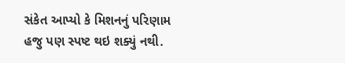સંકેત આપ્યો કે મિશનનું પરિણામ હજુ પણ સ્પષ્ટ થઇ શક્યું નથી.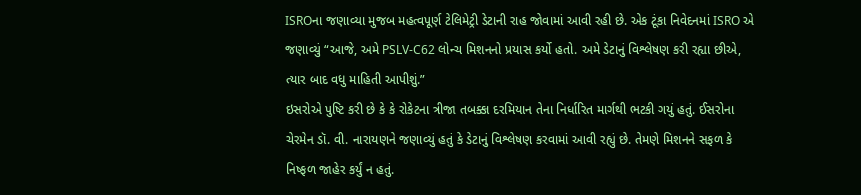ISROના જણાવ્યા મુજબ મહત્વપૂર્ણ ટેલિમેટ્રી ડેટાની રાહ જોવામાં આવી રહી છે. એક ટૂંકા નિવેદનમાં ISRO એ જણાવ્યું “આજે, અમે PSLV-C62 લોન્ચ મિશનનો પ્રયાસ કર્યો હતો. અમે ડેટાનું વિશ્લેષણ કરી રહ્યા છીએ, ત્યાર બાદ વધુ માહિતી આપીશું.”
ઇસરોએ પુષ્ટિ કરી છે કે કે રોકેટના ત્રીજા તબક્કા દરમિયાન તેના નિર્ધારિત માર્ગથી ભટકી ગયું હતું. ઈસરોના ચેરમેન ડૉ. વી. નારાયણને જણાવ્યું હતું કે ડેટાનું વિશ્લેષણ કરવામાં આવી રહ્યું છે. તેમણે મિશનને સફળ કે નિષ્ફળ જાહેર કર્યું ન હતું.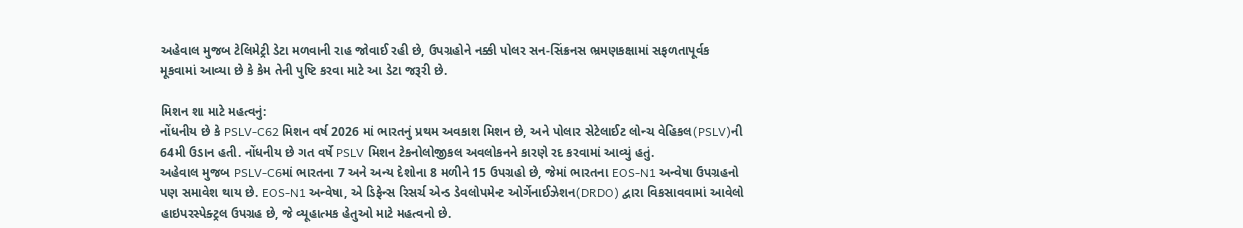અહેવાલ મુજબ ટેલિમેટ્રી ડેટા મળવાની રાહ જોવાઈ રહી છે, ઉપગ્રહોને નક્કી પોલર સન-સિંક્રનસ ભ્રમણકક્ષામાં સફળતાપૂર્વક મૂકવામાં આવ્યા છે કે કેમ તેની પુષ્ટિ કરવા માટે આ ડેટા જરૂરી છે.

મિશન શા માટે મહત્વનું:
નોંધનીય છે કે PSLV-C62 મિશન વર્ષ 2026 માં ભારતનું પ્રથમ અવકાશ મિશન છે, અને પોલાર સેટેલાઈટ લોન્ચ વેહિકલ(PSLV)ની 64મી ઉડાન હતી. નોંધનીય છે ગત વર્ષે PSLV મિશન ટેકનોલોજીકલ અવલોકનને કારણે રદ કરવામાં આવ્યું હતું.
અહેવાલ મુજબ PSLV-C6માં ભારતના 7 અને અન્ય દેશોના 8 મળીને 15 ઉપગ્રહો છે, જેમાં ભારતના EOS-N1 અન્વેષા ઉપગ્રહનો પણ સમાવેશ થાય છે. EOS-N1 અન્વેષા, એ ડિફેન્સ રિસર્ચ એન્ડ ડેવલોપમેન્ટ ઓર્ગેનાઈઝેશન(DRDO) દ્વારા વિકસાવવામાં આવેલો હાઇપરસ્પેક્ટ્રલ ઉપગ્રહ છે, જે વ્યૂહાત્મક હેતુઓ માટે મહત્વનો છે.